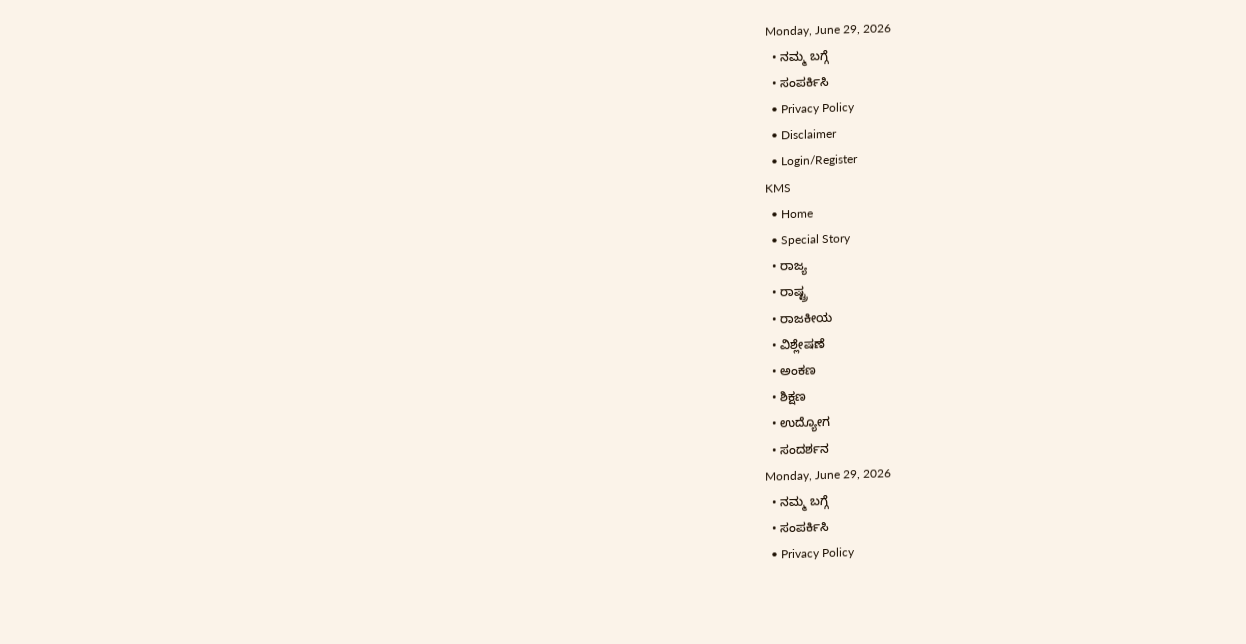Monday, June 29, 2026
  • ನಮ್ಮ ಬಗ್ಗೆ
  • ಸಂಪರ್ಕಿಸಿ
  • Privacy Policy
  • Disclaimer
  • Login/Register
KMS
  • Home
  • Special Story
  • ರಾಜ್ಯ
  • ರಾಷ್ಟ್ರ
  • ರಾಜಕೀಯ
  • ವಿಶ್ಲೇಷಣೆ
  • ಅಂಕಣ
  • ಶಿಕ್ಷಣ
  • ಉದ್ಯೋಗ
  • ಸಂದರ್ಶನ
Monday, June 29, 2026
  • ನಮ್ಮ ಬಗ್ಗೆ
  • ಸಂಪರ್ಕಿಸಿ
  • Privacy Policy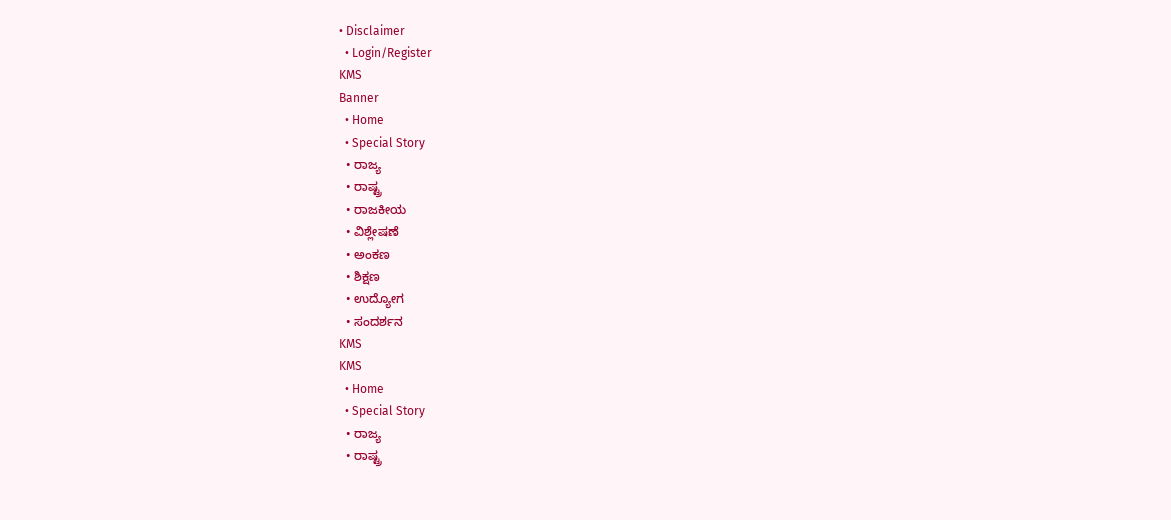• Disclaimer
  • Login/Register
KMS
Banner
  • Home
  • Special Story
  • ರಾಜ್ಯ
  • ರಾಷ್ಟ್ರ
  • ರಾಜಕೀಯ
  • ವಿಶ್ಲೇಷಣೆ
  • ಅಂಕಣ
  • ಶಿಕ್ಷಣ
  • ಉದ್ಯೋಗ
  • ಸಂದರ್ಶನ
KMS
KMS
  • Home
  • Special Story
  • ರಾಜ್ಯ
  • ರಾಷ್ಟ್ರ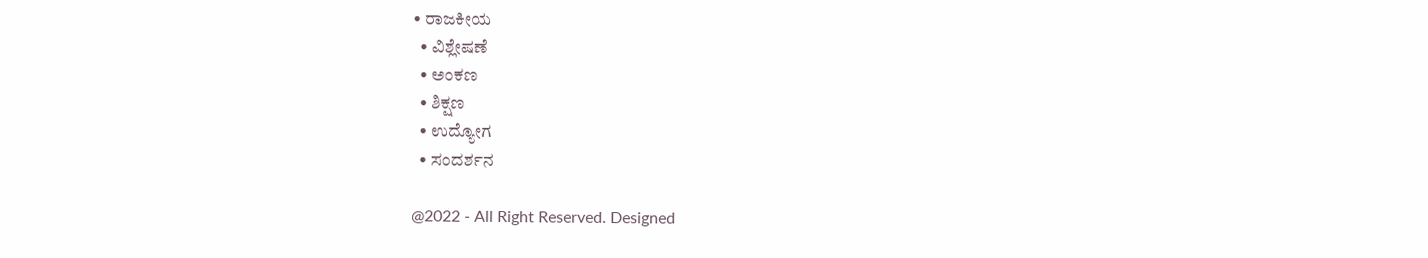• ರಾಜಕೀಯ
  • ವಿಶ್ಲೇಷಣೆ
  • ಅಂಕಣ
  • ಶಿಕ್ಷಣ
  • ಉದ್ಯೋಗ
  • ಸಂದರ್ಶನ

@2022 - All Right Reserved. Designed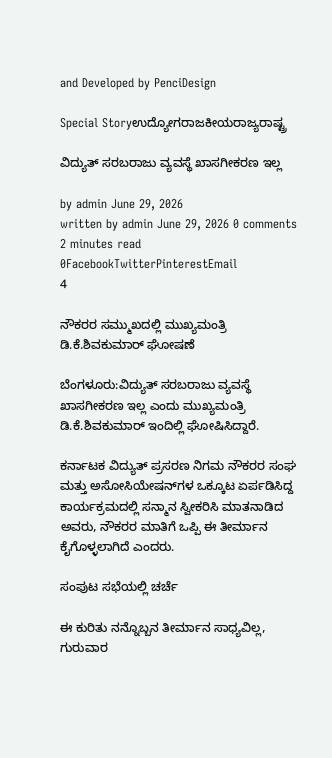and Developed by PenciDesign

Special Storyಉದ್ಯೋಗರಾಜಕೀಯರಾಜ್ಯರಾಷ್ಟ್ರ

ವಿದ್ಯುತ್ ಸರಬರಾಜು ವ್ಯವಸ್ಥೆ ಖಾಸಗೀಕರಣ ಇಲ್ಲ

by admin June 29, 2026
written by admin June 29, 2026 0 comments 2 minutes read
0FacebookTwitterPinterestEmail
4

ನೌಕರರ ಸಮ್ಮುಖದಲ್ಲಿ ಮುಖ್ಯಮಂತ್ರಿ ಡಿ.ಕೆ.ಶಿವಕುಮಾರ್ ಘೋಷಣೆ

ಬೆಂಗಳೂರು:ವಿದ್ಯುತ್ ಸರಬರಾಜು ವ್ಯವಸ್ಥೆ ಖಾಸಗೀಕರಣ ಇಲ್ಲ ಎಂದು ಮುಖ್ಯಮಂತ್ರಿ ಡಿ.ಕೆ.ಶಿವಕುಮಾರ್ ಇಂದಿಲ್ಲಿ ಘೋಷಿಸಿದ್ದಾರೆ.

ಕರ್ನಾಟಕ ವಿದ್ಯುತ್ ಪ್ರಸರಣ ನಿಗಮ ನೌಕರರ ಸಂಘ ಮತ್ತು ಅಸೋಸಿಯೇಷನ್‌ಗಳ ಒಕ್ಕೂಟ ಏರ್ಪಡಿಸಿದ್ದ ಕಾರ್ಯಕ್ರಮದಲ್ಲಿ ಸನ್ಮಾನ ಸ್ವೀಕರಿಸಿ ಮಾತನಾಡಿದ ಅವರು, ನೌಕರರ ಮಾತಿಗೆ ಒಪ್ಪಿ ಈ ತೀರ್ಮಾನ ಕೈಗೊಳ್ಳಲಾಗಿದೆ ಎಂದರು.

ಸಂಪುಟ ಸಭೆಯಲ್ಲಿ ಚರ್ಚೆ

ಈ ಕುರಿತು ನನ್ನೊಬ್ಬನ ತೀರ್ಮಾನ ಸಾಧ್ಯವಿಲ್ಲ, ಗುರುವಾರ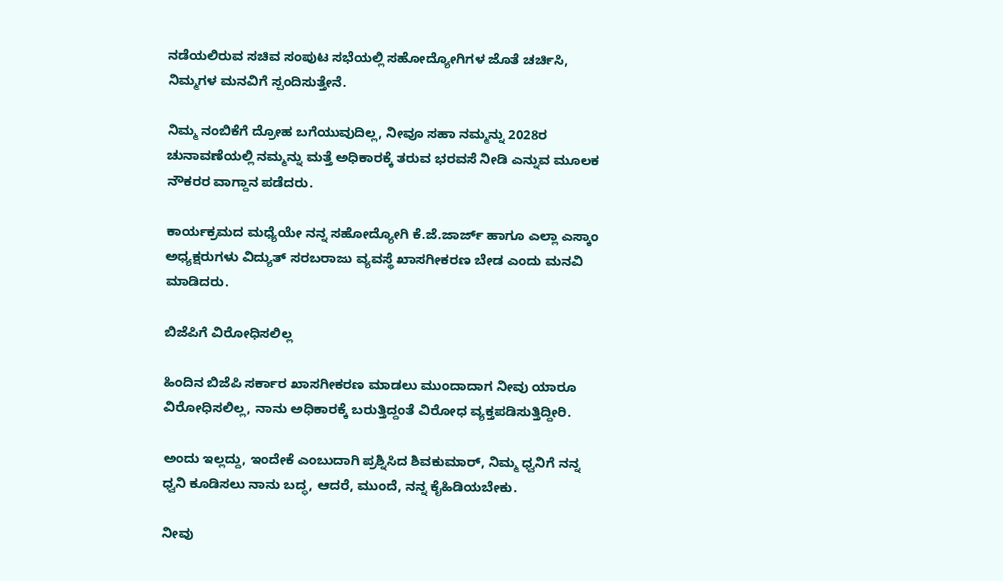ನಡೆಯಲಿರುವ ಸಚಿವ ಸಂಪುಟ ಸಭೆಯಲ್ಲಿ ಸಹೋದ್ಯೋಗಿಗಳ ಜೊತೆ ಚರ್ಚಿಸಿ, ನಿಮ್ಮಗಳ ಮನವಿಗೆ ಸ್ಪಂದಿಸುತ್ತೇನೆ.

ನಿಮ್ಮ ನಂಬಿಕೆಗೆ ದ್ರೋಹ ಬಗೆಯುವುದಿಲ್ಲ, ನೀವೂ ಸಹಾ ನಮ್ಮನ್ನು 2028ರ ಚುನಾವಣೆಯಲ್ಲಿ ನಮ್ಮನ್ನು ಮತ್ತೆ ಅಧಿಕಾರಕ್ಕೆ ತರುವ ಭರವಸೆ ನೀಡಿ ಎನ್ನುವ ಮೂಲಕ ನೌಕರರ ವಾಗ್ದಾನ ಪಡೆದರು.

ಕಾರ್ಯಕ್ರಮದ ಮಧ್ಯೆಯೇ ನನ್ನ ಸಹೋದ್ಯೋಗಿ ಕೆ.ಜೆ.ಜಾರ್ಜ್ ಹಾಗೂ ಎಲ್ಲಾ ಎಸ್ಕಾಂ ಅಧ್ಯಕ್ಷರುಗಳು ವಿದ್ಯುತ್ ಸರಬರಾಜು ವ್ಯವಸ್ಥೆ ಖಾಸಗೀಕರಣ ಬೇಡ ಎಂದು ಮನವಿ ಮಾಡಿದರು.

ಬಿಜೆಪಿಗೆ ವಿರೋಧಿಸಲಿಲ್ಲ

ಹಿಂದಿನ ಬಿಜೆಪಿ ಸರ್ಕಾರ ಖಾಸಗೀಕರಣ ಮಾಡಲು ಮುಂದಾದಾಗ ನೀವು ಯಾರೂ ವಿರೋಧಿಸಲಿಲ್ಲ, ನಾನು ಅಧಿಕಾರಕ್ಕೆ ಬರುತ್ತಿದ್ದಂತೆ ವಿರೋಧ ವ್ಯಕ್ತಪಡಿಸುತ್ತಿದ್ದೀರಿ.

ಅಂದು ಇಲ್ಲದ್ದು, ಇಂದೇಕೆ ಎಂಬುದಾಗಿ ಪ್ರಶ್ನಿಸಿದ ಶಿವಕುಮಾರ್, ನಿಮ್ಮ ಧ್ವನಿಗೆ ನನ್ನ ಧ್ವನಿ ಕೂಡಿಸಲು ನಾನು ಬದ್ಧ, ಆದರೆ, ಮುಂದೆ, ನನ್ನ ಕೈಹಿಡಿಯಬೇಕು.

ನೀವು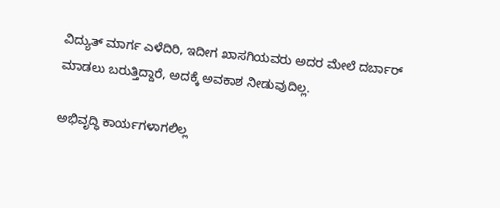ವಿದ್ಯುತ್ ಮಾರ್ಗ ಎಳೆದಿರಿ, ಇದೀಗ ಖಾಸಗಿಯವರು ಅದರ ಮೇಲೆ ದರ್ಬಾರ್ ಮಾಡಲು ಬರುತ್ತಿದ್ದಾರೆ, ಅದಕ್ಕೆ ಅವಕಾಶ ನೀಡುವುದಿಲ್ಲ.

ಅಭಿವೃದ್ಧಿ ಕಾರ್ಯಗಳಾಗಲಿಲ್ಲ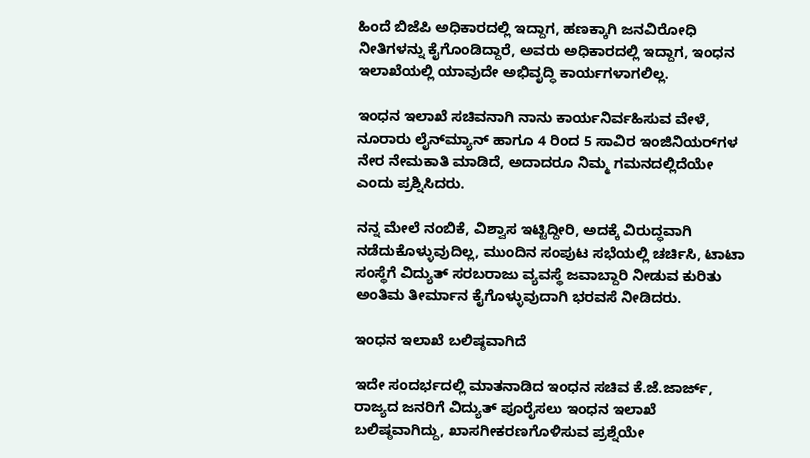ಹಿಂದೆ ಬಿಜೆಪಿ ಅಧಿಕಾರದಲ್ಲಿ ಇದ್ದಾಗ, ಹಣಕ್ಕಾಗಿ ಜನವಿರೋಧಿ ನೀತಿಗಳನ್ನು ಕೈಗೊಂಡಿದ್ದಾರೆ, ಅವರು ಅಧಿಕಾರದಲ್ಲಿ ಇದ್ದಾಗ, ಇಂಧನ ಇಲಾಖೆಯಲ್ಲಿ ಯಾವುದೇ ಅಭಿವೃದ್ಧಿ ಕಾರ್ಯಗಳಾಗಲಿಲ್ಲ.

ಇಂಧನ ಇಲಾಖೆ ಸಚಿವನಾಗಿ ನಾನು ಕಾರ್ಯನಿರ್ವಹಿಸುವ ವೇಳೆ, ನೂರಾರು ಲೈನ್‌ಮ್ಯಾನ್ ಹಾಗೂ 4 ರಿಂದ 5 ಸಾವಿರ ಇಂಜಿನಿಯರ್‌ಗಳ ನೇರ ನೇಮಕಾತಿ ಮಾಡಿದೆ, ಅದಾದರೂ ನಿಮ್ಮ ಗಮನದಲ್ಲಿದೆಯೇ ಎಂದು ಪ್ರಶ್ನಿಸಿದರು.

ನನ್ನ ಮೇಲೆ ನಂಬಿಕೆ, ವಿಶ್ವಾಸ ಇಟ್ಟಿದ್ದೀರಿ, ಅದಕ್ಕೆ ವಿರುದ್ಧವಾಗಿ ನಡೆದುಕೊಳ್ಳುವುದಿಲ್ಲ, ಮುಂದಿನ ಸಂಪುಟ ಸಭೆಯಲ್ಲಿ ಚರ್ಚಿಸಿ, ಟಾಟಾ ಸಂಸ್ಥೆಗೆ ವಿದ್ಯುತ್ ಸರಬರಾಜು ವ್ಯವಸ್ಥೆ ಜವಾಬ್ದಾರಿ ನೀಡುವ ಕುರಿತು ಅಂತಿಮ ತೀರ್ಮಾನ ಕೈಗೊಳ್ಳುವುದಾಗಿ ಭರವಸೆ ನೀಡಿದರು.

ಇಂಧನ ಇಲಾಖೆ ಬಲಿಷ್ಠವಾಗಿದೆ

ಇದೇ ಸಂದರ್ಭದಲ್ಲಿ ಮಾತನಾಡಿದ ಇಂಧನ ಸಚಿವ ಕೆ.ಜೆ.ಜಾರ್ಜ್, ರಾಜ್ಯದ ಜನರಿಗೆ ವಿದ್ಯುತ್ ಪೂರೈಸಲು ಇಂಧನ ಇಲಾಖೆ ಬಲಿಷ್ಠವಾಗಿದ್ದು, ಖಾಸಗೀಕರಣಗೊಳಿಸುವ ಪ್ರಶ್ನೆಯೇ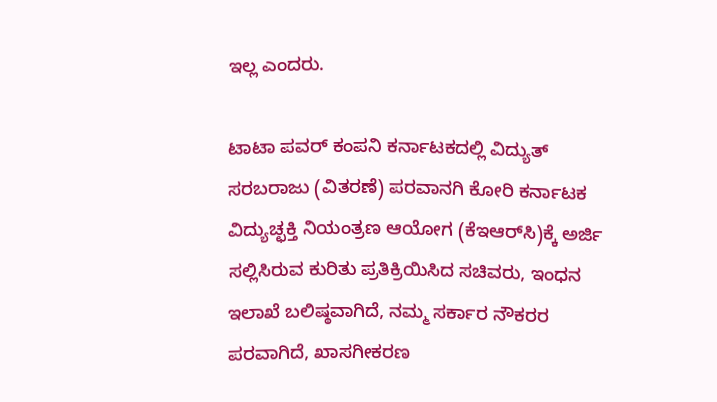ಇಲ್ಲ ಎಂದರು.

ಟಾಟಾ ಪವರ್ ಕಂಪನಿ ಕರ್ನಾಟಕದಲ್ಲಿ ವಿದ್ಯುತ್ ಸರಬರಾಜು (ವಿತರಣೆ) ಪರವಾನಗಿ ಕೋರಿ ಕರ್ನಾಟಕ ವಿದ್ಯುಚ್ಛಕ್ತಿ ನಿಯಂತ್ರಣ ಆಯೋಗ (ಕೆಇಆರ್‌ಸಿ)ಕ್ಕೆ ಅರ್ಜಿ ಸಲ್ಲಿಸಿರುವ ಕುರಿತು ಪ್ರತಿಕ್ರಿಯಿಸಿದ ಸಚಿವರು, ಇಂಧನ ಇಲಾಖೆ ಬಲಿಷ್ಠವಾಗಿದೆ, ನಮ್ಮ ಸರ್ಕಾರ ನೌಕರರ ಪರವಾಗಿದೆ, ಖಾಸಗೀಕರಣ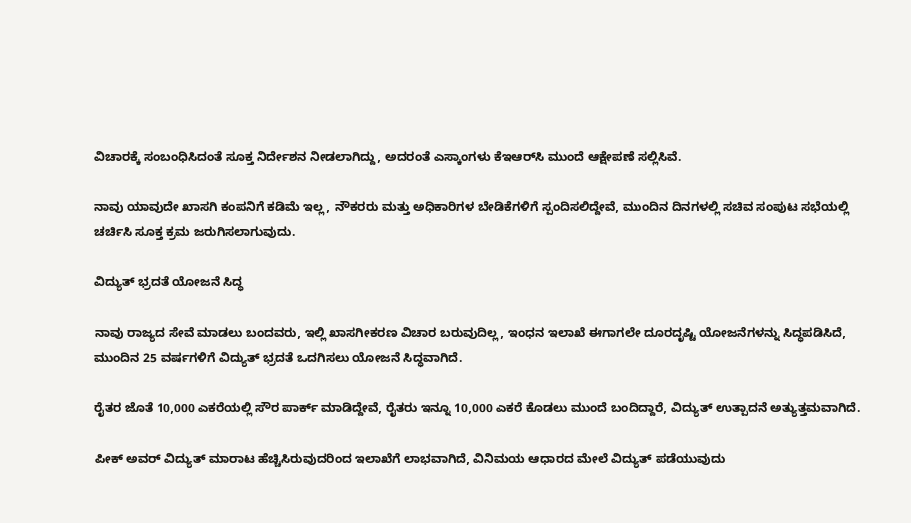ವಿಚಾರಕ್ಕೆ ಸಂಬಂಧಿಸಿದಂತೆ ಸೂಕ್ತ ನಿರ್ದೇಶನ ನೀಡಲಾಗಿದ್ದು, ಅದರಂತೆ ಎಸ್ಕಾಂಗಳು ಕೆಇಆರ್‌ಸಿ ಮುಂದೆ ಆಕ್ಷೇಪಣೆ ಸಲ್ಲಿಸಿವೆ.

ನಾವು ಯಾವುದೇ ಖಾಸಗಿ ಕಂಪನಿಗೆ ಕಡಿಮೆ ಇಲ್ಲ, ನೌಕರರು ಮತ್ತು ಅಧಿಕಾರಿಗಳ ಬೇಡಿಕೆಗಳಿಗೆ ಸ್ಪಂದಿಸಲಿದ್ದೇವೆ, ಮುಂದಿನ ದಿನಗಳಲ್ಲಿ ಸಚಿವ ಸಂಪುಟ ಸಭೆಯಲ್ಲಿ ಚರ್ಚಿಸಿ ಸೂಕ್ತ ಕ್ರಮ ಜರುಗಿಸಲಾಗುವುದು.

ವಿದ್ಯುತ್ ಭ್ರದತೆ ಯೋಜನೆ ಸಿದ್ಧ

ನಾವು ರಾಜ್ಯದ ಸೇವೆ ಮಾಡಲು ಬಂದವರು, ಇಲ್ಲಿ ಖಾಸಗೀಕರಣ ವಿಚಾರ ಬರುವುದಿಲ್ಲ, ಇಂಧನ ಇಲಾಖೆ ಈಗಾಗಲೇ ದೂರದೃಷ್ಟಿ ಯೋಜನೆಗಳನ್ನು ಸಿದ್ಧಪಡಿಸಿದೆ, ಮುಂದಿನ 25 ವರ್ಷಗಳಿಗೆ ವಿದ್ಯುತ್ ಭ್ರದತೆ ಒದಗಿಸಲು ಯೋಜನೆ ಸಿದ್ಧವಾಗಿದೆ.

ರೈತರ ಜೊತೆ 10,000 ಎಕರೆಯಲ್ಲಿ ಸೌರ ಪಾರ್ಕ್ ಮಾಡಿದ್ದೇವೆ, ರೈತರು ಇನ್ನೂ 10,000 ಎಕರೆ ಕೊಡಲು ಮುಂದೆ ಬಂದಿದ್ದಾರೆ, ವಿದ್ಯುತ್ ಉತ್ಪಾದನೆ ಅತ್ಯುತ್ತಮವಾಗಿದೆ.

ಪೀಕ್ ಅವರ್ ವಿದ್ಯುತ್ ಮಾರಾಟ ಹೆಚ್ಚಿಸಿರುವುದರಿಂದ ಇಲಾಖೆಗೆ ಲಾಭವಾಗಿದೆ, ವಿನಿಮಯ ಆಧಾರದ ಮೇಲೆ ವಿದ್ಯುತ್ ಪಡೆಯುವುದು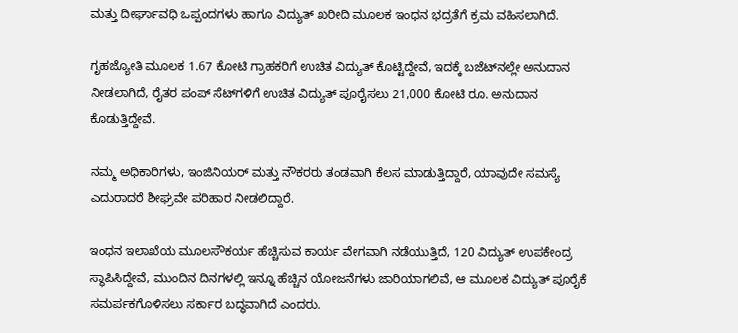ಮತ್ತು ದೀರ್ಘಾವಧಿ ಒಪ್ಪಂದಗಳು ಹಾಗೂ ವಿದ್ಯುತ್ ಖರೀದಿ ಮೂಲಕ ಇಂಧನ ಭದ್ರತೆಗೆ ಕ್ರಮ ವಹಿಸಲಾಗಿದೆ.

ಗೃಹಜ್ಯೋತಿ ಮೂಲಕ 1.67 ಕೋಟಿ ಗ್ರಾಹಕರಿಗೆ ಉಚಿತ ವಿದ್ಯುತ್ ಕೊಟ್ಟಿದ್ದೇವೆ, ಇದಕ್ಕೆ ಬಜೆಟ್‌ನಲ್ಲೇ ಅನುದಾನ ನೀಡಲಾಗಿದೆ, ರೈತರ ಪಂಪ್ ಸೆಟ್‌ಗಳಿಗೆ ಉಚಿತ ವಿದ್ಯುತ್ ಪೂರೈಸಲು 21,000 ಕೋಟಿ ರೂ. ಅನುದಾನ ಕೊಡುತ್ತಿದ್ದೇವೆ.

ನಮ್ಮ ಅಧಿಕಾರಿಗಳು, ಇಂಜಿನಿಯರ್ ಮತ್ತು ನೌಕರರು ತಂಡವಾಗಿ ಕೆಲಸ ಮಾಡುತ್ತಿದ್ದಾರೆ, ಯಾವುದೇ ಸಮಸ್ಯೆ ಎದುರಾದರೆ ಶೀಘ್ರವೇ ಪರಿಹಾರ ನೀಡಲಿದ್ದಾರೆ.

ಇಂಧನ ಇಲಾಖೆಯ ಮೂಲಸೌಕರ್ಯ ಹೆಚ್ಚಿಸುವ ಕಾರ್ಯ ವೇಗವಾಗಿ ನಡೆಯುತ್ತಿದೆ, 120 ವಿದ್ಯುತ್ ಉಪಕೇಂದ್ರ ಸ್ಥಾಪಿಸಿದ್ದೇವೆ, ಮುಂದಿನ ದಿನಗಳಲ್ಲಿ ಇನ್ನೂ ಹೆಚ್ಚಿನ ಯೋಜನೆಗಳು ಜಾರಿಯಾಗಲಿವೆ, ಆ ಮೂಲಕ ವಿದ್ಯುತ್ ಪೂರೈಕೆ ಸಮರ್ಪಕಗೊಳಿಸಲು ಸರ್ಕಾರ ಬದ್ಧವಾಗಿದೆ ಎಂದರು.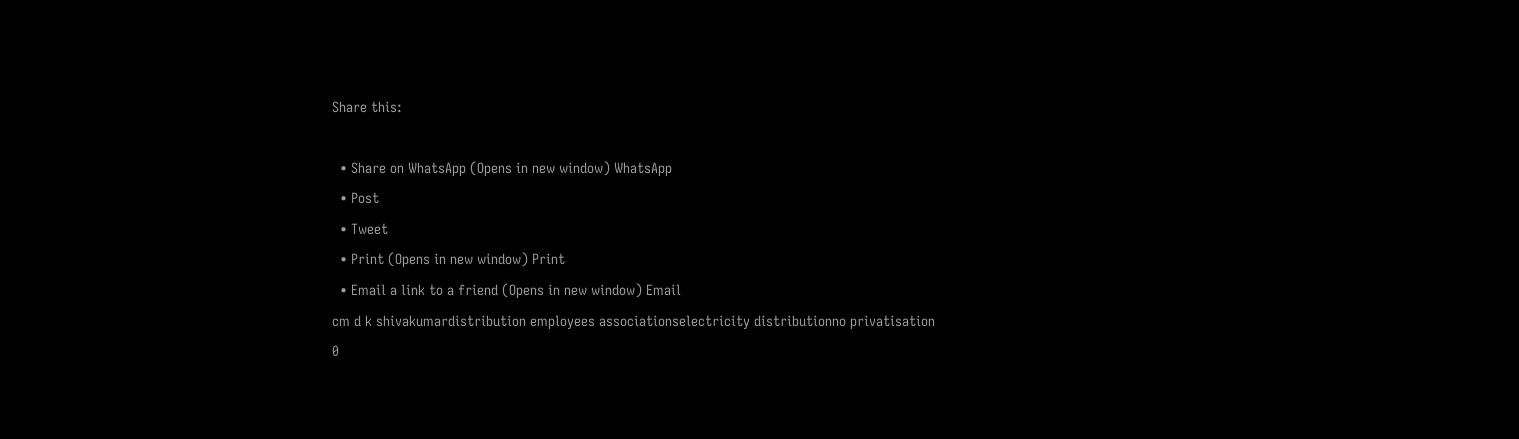Share this:

  • Share on WhatsApp (Opens in new window) WhatsApp
  • Post
  • Tweet
  • Print (Opens in new window) Print
  • Email a link to a friend (Opens in new window) Email
cm d k shivakumardistribution employees associationselectricity distributionno privatisation
0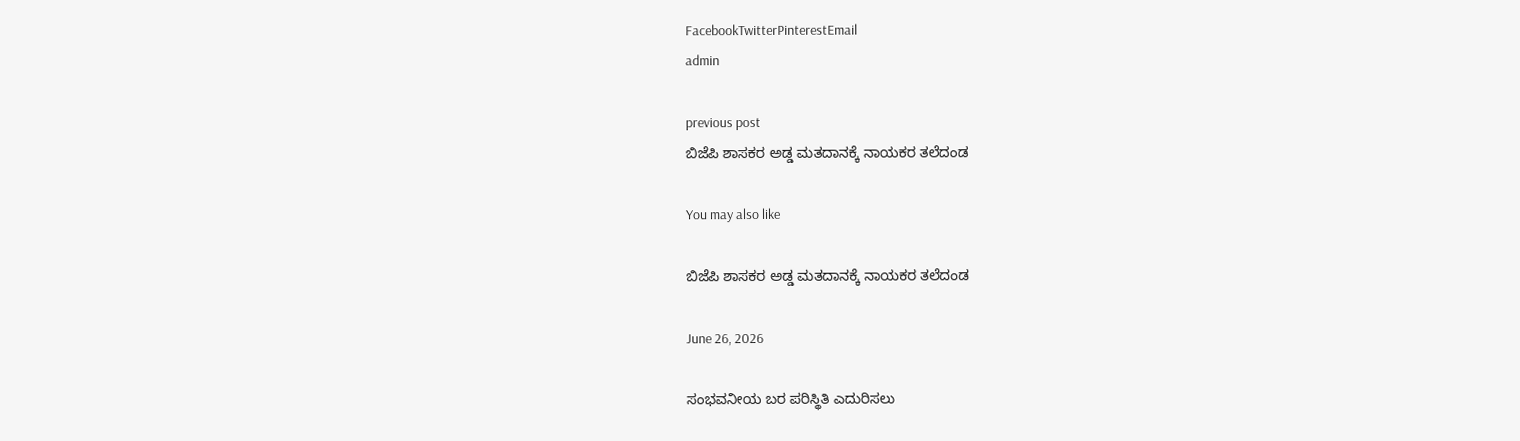FacebookTwitterPinterestEmail
admin

previous post
ಬಿಜೆಪಿ ಶಾಸಕರ ಅಡ್ಡ ಮತದಾನಕ್ಕೆ ನಾಯಕರ ತಲೆದಂಡ

You may also like

ಬಿಜೆಪಿ ಶಾಸಕರ ಅಡ್ಡ ಮತದಾನಕ್ಕೆ ನಾಯಕರ ತಲೆದಂಡ

June 26, 2026

ಸಂಭವನೀಯ ಬರ ಪರಿಸ್ಥಿತಿ ಎದುರಿಸಲು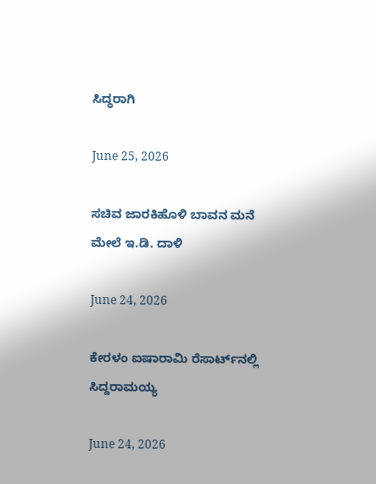ಸಿದ್ಧರಾಗಿ

June 25, 2026

ಸಚಿವ ಜಾರಕಿಹೊಳಿ ಬಾವನ ಮನೆ ಮೇಲೆ ಇ.ಡಿ. ದಾಳಿ

June 24, 2026

ಕೇರಳಂ ಐಷಾರಾಮಿ ರೆಸಾರ್ಟ್‌ನಲ್ಲಿ ಸಿದ್ದರಾಮಯ್ಯ

June 24, 2026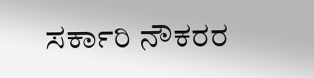ಸರ್ಕಾರಿ ನೌಕರರ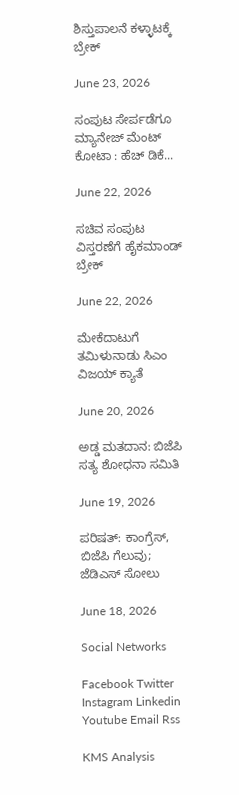ಶಿಸ್ತುಪಾಲನೆ ಕಳ್ಳಾಟಕ್ಕೆ ಬ್ರೇಕ್

June 23, 2026

ಸಂಪುಟ ಸೇರ್ಪಡೆಗೂ ಮ್ಯಾನೇಜ್ ಮೆಂಟ್ ಕೋಟಾ : ಹೆಚ್ ಡಿಕೆ...

June 22, 2026

ಸಚಿವ ಸಂಪುಟ ವಿಸ್ತರಣೆಗೆ ಹೈಕಮಾಂಡ್ ಬ್ರೇಕ್

June 22, 2026

ಮೇಕೆದಾಟುಗೆ ತಮಿಳುನಾಡು ಸಿಎಂ ವಿಜಯ್ ಕ್ಯಾತೆ

June 20, 2026

ಅಡ್ಡ ಮತದಾನ: ಬಿಜೆಪಿ ಸತ್ಯ ಶೋಧನಾ ಸಮಿತಿ

June 19, 2026

ಪರಿಷತ್: ಕಾಂಗ್ರೆಸ್, ಬಿಜೆಪಿ ಗೆಲುವು; ಜೆಡಿಎಸ್ ಸೋಲು

June 18, 2026

Social Networks

Facebook Twitter Instagram Linkedin Youtube Email Rss

KMS Analysis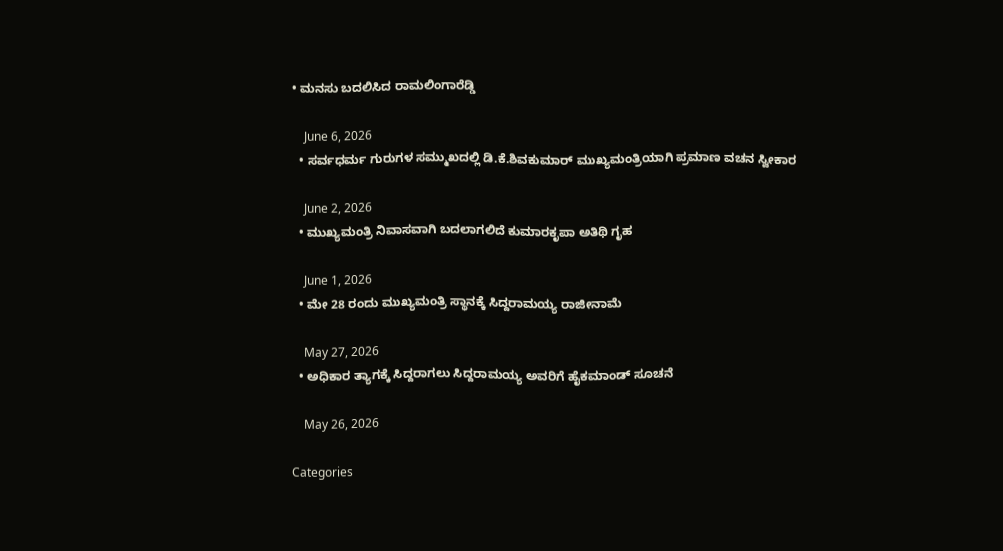• ಮನಸು ಬದಲಿಸಿದ ರಾಮಲಿಂಗಾರೆಡ್ಡಿ

    June 6, 2026
  • ಸರ್ವಧರ್ಮ ಗುರುಗಳ ಸಮ್ಮುಖದಲ್ಲಿ ಡಿ.ಕೆ.ಶಿವಕುಮಾರ್ ಮುಖ್ಯಮಂತ್ರಿಯಾಗಿ ಪ್ರಮಾಣ ವಚನ‌ ಸ್ವೀಕಾರ

    June 2, 2026
  • ಮುಖ್ಯಮಂತ್ರಿ ನಿವಾಸವಾಗಿ ಬದಲಾಗಲಿದೆ ಕುಮಾರಕೃಪಾ ಅತಿಥಿ ಗೃಹ

    June 1, 2026
  • ಮೇ 28 ರಂದು ಮುಖ್ಯಮಂತ್ರಿ ಸ್ಥಾನಕ್ಕೆ ಸಿದ್ದರಾಮಯ್ಯ ರಾಜೀನಾಮೆ

    May 27, 2026
  • ಅಧಿಕಾರ ತ್ಯಾಗಕ್ಕೆ ಸಿದ್ದರಾಗಲು‌ ಸಿದ್ದರಾಮಯ್ಯ ಅವರಿಗೆ ಹೈಕಮಾಂಡ್ ಸೂಚನೆ

    May 26, 2026

Categories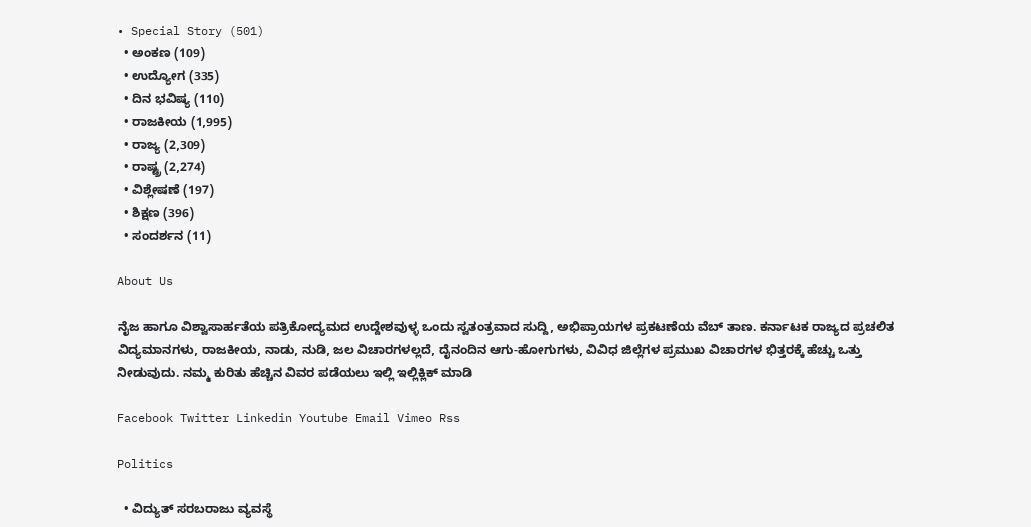• Special Story (501)
  • ಅಂಕಣ (109)
  • ಉದ್ಯೋಗ (335)
  • ದಿನ ಭವಿಷ್ಯ (110)
  • ರಾಜಕೀಯ (1,995)
  • ರಾಜ್ಯ (2,309)
  • ರಾಷ್ಟ್ರ (2,274)
  • ವಿಶ್ಲೇಷಣೆ (197)
  • ಶಿಕ್ಷಣ (396)
  • ಸಂದರ್ಶನ (11)

About Us

ನೈಜ ಹಾಗೂ ವಿಶ್ವಾಸಾರ್ಹತೆಯ ಪತ್ರಿಕೋದ್ಯಮದ ಉದ್ದೇಶವುಳ್ಳ ಒಂದು ಸ್ವತಂತ್ರವಾದ ಸುದ್ದಿ, ಅಭಿಪ್ರಾಯಗಳ ಪ್ರಕಟಣೆಯ ವೆಬ್ ತಾಣ. ಕರ್ನಾಟಕ ರಾಜ್ಯದ ಪ್ರಚಲಿತ ವಿದ್ಯಮಾನಗಳು, ರಾಜಕೀಯ, ನಾಡು, ನುಡಿ, ಜಲ ವಿಚಾರಗಳಲ್ಲದೆ, ದೈನಂದಿನ ಆಗು-ಹೋಗುಗಳು, ವಿವಿಧ ಜಿಲ್ಲೆಗಳ ಪ್ರಮುಖ ವಿಚಾರಗಳ ಭಿತ್ತರಕ್ಕೆ ಹೆಚ್ಚು ಒತ್ತು ನೀಡುವುದು. ನಮ್ಮ ಕುರಿತು ಹೆಚ್ಚಿನ ವಿವರ ಪಡೆಯಲು ಇಲ್ಲಿ ಇಲ್ಲಿಕ್ಲಿಕ್‌ ಮಾಡಿ

Facebook Twitter Linkedin Youtube Email Vimeo Rss

Politics

  • ವಿದ್ಯುತ್ ಸರಬರಾಜು ವ್ಯವಸ್ಥೆ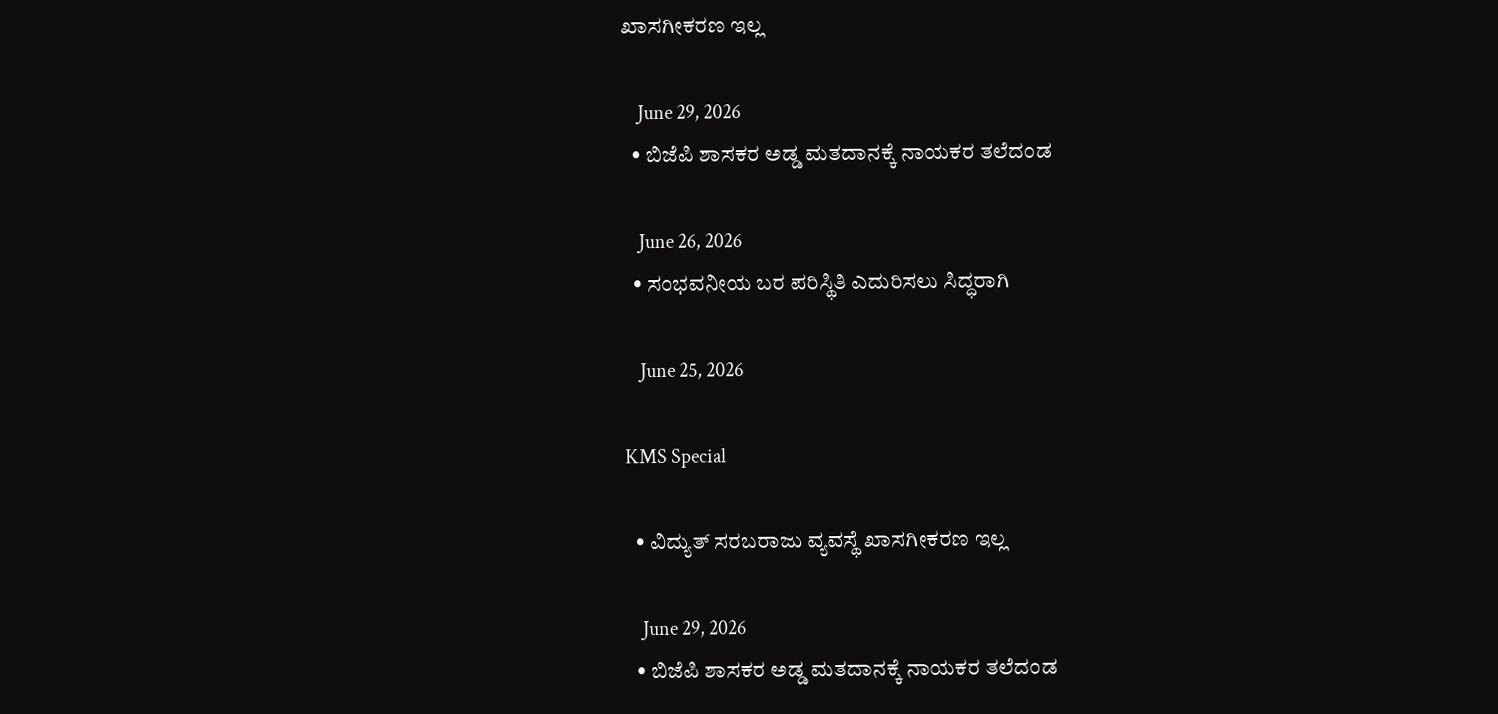ಖಾಸಗೀಕರಣ ಇಲ್ಲ

    June 29, 2026
  • ಬಿಜೆಪಿ ಶಾಸಕರ ಅಡ್ಡ ಮತದಾನಕ್ಕೆ ನಾಯಕರ ತಲೆದಂಡ

    June 26, 2026
  • ಸಂಭವನೀಯ ಬರ ಪರಿಸ್ಥಿತಿ ಎದುರಿಸಲು ಸಿದ್ಧರಾಗಿ

    June 25, 2026

KMS Special

  • ವಿದ್ಯುತ್ ಸರಬರಾಜು ವ್ಯವಸ್ಥೆ ಖಾಸಗೀಕರಣ ಇಲ್ಲ

    June 29, 2026
  • ಬಿಜೆಪಿ ಶಾಸಕರ ಅಡ್ಡ ಮತದಾನಕ್ಕೆ ನಾಯಕರ ತಲೆದಂಡ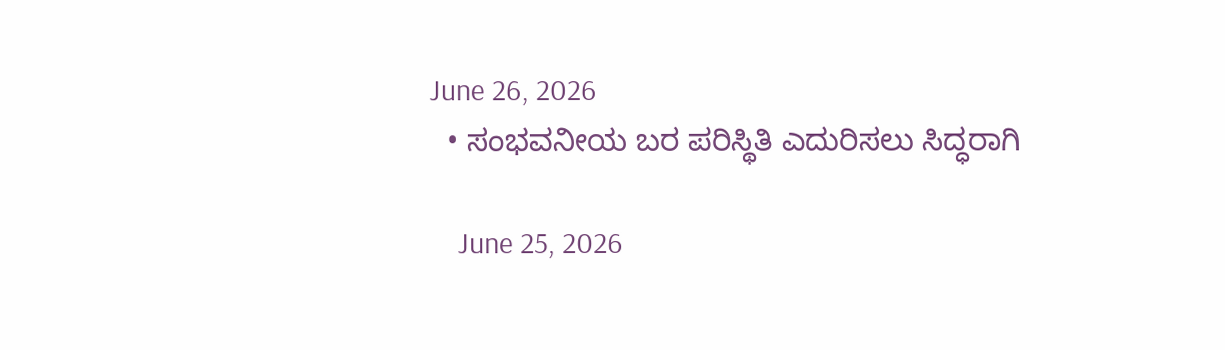June 26, 2026
  • ಸಂಭವನೀಯ ಬರ ಪರಿಸ್ಥಿತಿ ಎದುರಿಸಲು ಸಿದ್ಧರಾಗಿ

    June 25, 2026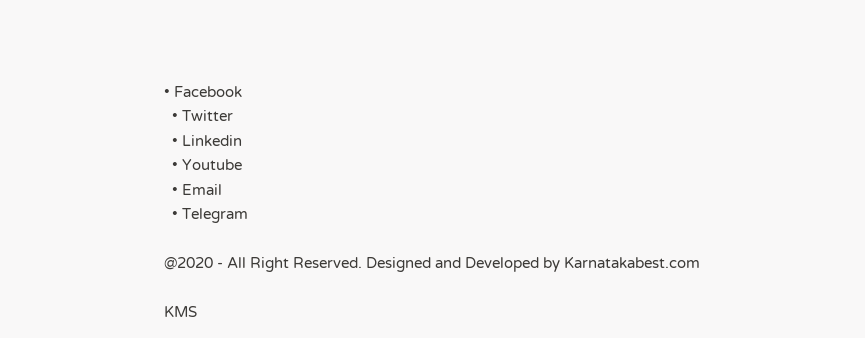• Facebook
  • Twitter
  • Linkedin
  • Youtube
  • Email
  • Telegram

@2020 - All Right Reserved. Designed and Developed by Karnatakabest.com

KMS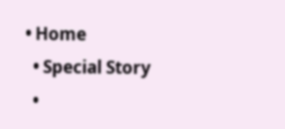• Home
  • Special Story
  •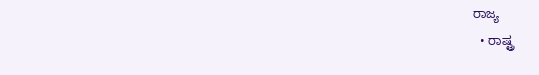ರಾಜ್ಯ
  • ರಾಷ್ಟ್ರ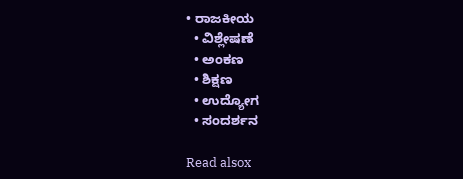• ರಾಜಕೀಯ
  • ವಿಶ್ಲೇಷಣೆ
  • ಅಂಕಣ
  • ಶಿಕ್ಷಣ
  • ಉದ್ಯೋಗ
  • ಸಂದರ್ಶನ

Read alsox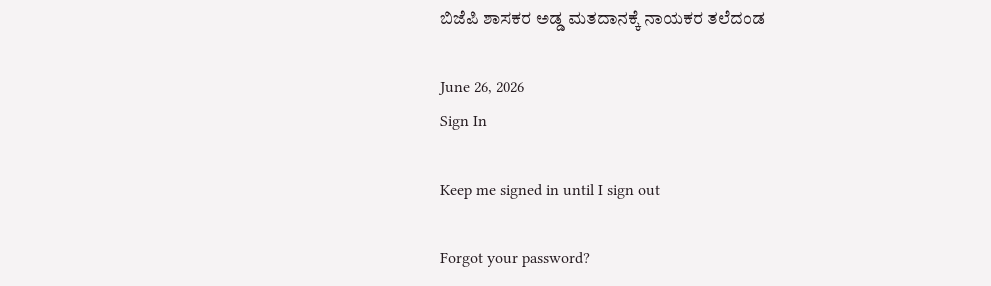ಬಿಜೆಪಿ ಶಾಸಕರ ಅಡ್ಡ ಮತದಾನಕ್ಕೆ ನಾಯಕರ ತಲೆದಂಡ

June 26, 2026
Sign In

Keep me signed in until I sign out

Forgot your password?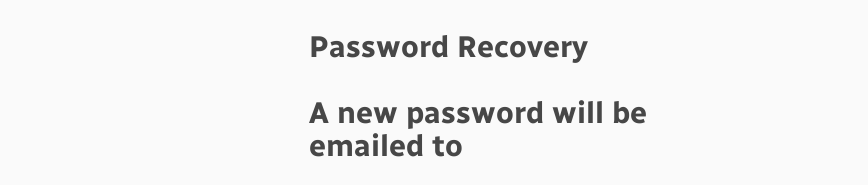Password Recovery

A new password will be emailed to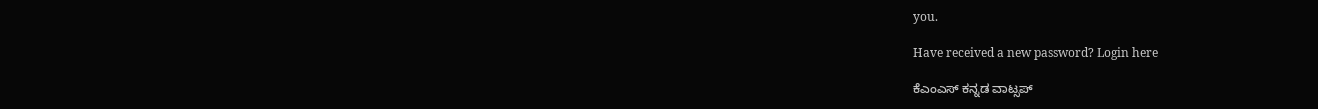you.

Have received a new password? Login here

ಕೆಎಂಎಸ್‌ ಕನ್ನಡ ವಾಟ್ಸಪ್‌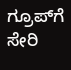ಗ್ರೂಪ್‌ಗೆ ಸೇರಿ